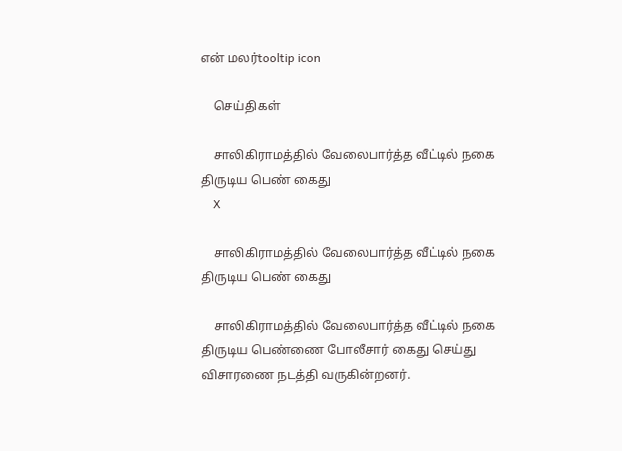என் மலர்tooltip icon

    செய்திகள்

    சாலிகிராமத்தில் வேலைபார்த்த வீட்டில் நகை திருடிய பெண் கைது
    X

    சாலிகிராமத்தில் வேலைபார்த்த வீட்டில் நகை திருடிய பெண் கைது

    சாலிகிராமத்தில் வேலைபார்த்த வீட்டில் நகை திருடிய பெண்ணை போலீசார் கைது செய்து விசாரணை நடத்தி வருகின்றனர்.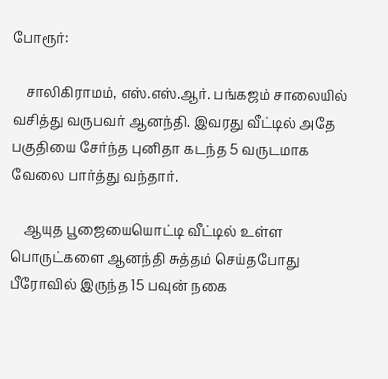போரூர்:

    சாலிகிராமம், எஸ்.எஸ்.ஆர். பங்கஜம் சாலையில் வசித்து வருபவர் ஆனந்தி. இவரது வீட்டில் அதே பகுதியை சேர்ந்த புனிதா கடந்த 5 வருடமாக வேலை பார்த்து வந்தார்.

    ஆயுத பூஜையையொட்டி வீட்டில் உள்ள பொருட்களை ஆனந்தி சுத்தம் செய்தபோது பீரோவில் இருந்த 15 பவுன் நகை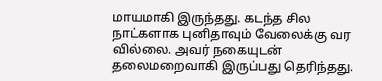மாயமாகி இருந்தது. கடந்த சில நாட்களாக புனிதாவும் வேலைக்கு வர வில்லை. அவர் நகையுடன் தலைமறைவாகி இருப்பது தெரிந்தது.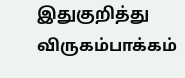இதுகுறித்து விருகம்பாக்கம்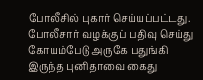போலீசில் புகார் செய்யப்பட்டது. போலீசார் வழக்குப் பதிவு செய்து கோயம்பேடு அருகே பதுங்கி இருந்த புனிதாவை கைது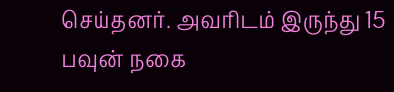செய்தனர். அவரிடம் இருந்து 15 பவுன் நகை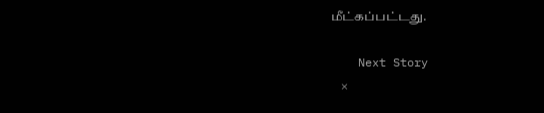மீட்கப்பட்டது.

    Next Story
    ×